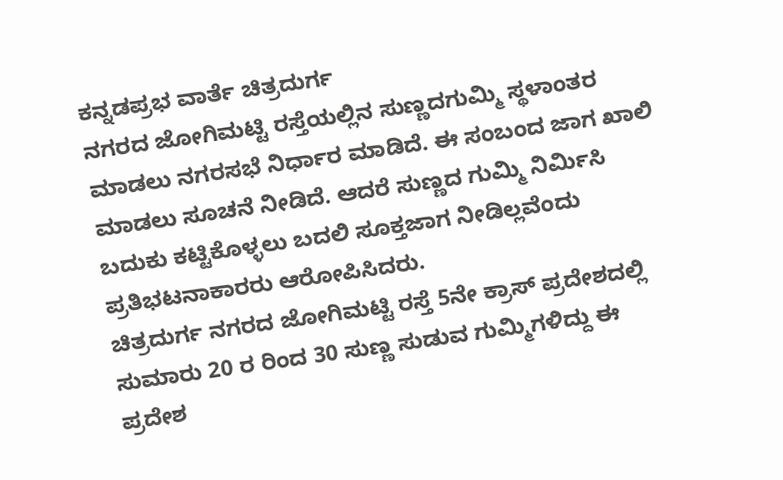ಕನ್ನಡಪ್ರಭ ವಾರ್ತೆ ಚಿತ್ರದುರ್ಗ
ನಗರದ ಜೋಗಿಮಟ್ಟಿ ರಸ್ತೆಯಲ್ಲಿನ ಸುಣ್ಣದಗುಮ್ಮಿ ಸ್ಥಳಾಂತರ ಮಾಡಲು ನಗರಸಭೆ ನಿರ್ಧಾರ ಮಾಡಿದೆ. ಈ ಸಂಬಂದ ಜಾಗ ಖಾಲಿ ಮಾಡಲು ಸೂಚನೆ ನೀಡಿದೆ. ಆದರೆ ಸುಣ್ಣದ ಗುಮ್ಮಿ ನಿರ್ಮಿಸಿ ಬದುಕು ಕಟ್ಟಿಕೊಳ್ಳಲು ಬದಲಿ ಸೂಕ್ತಜಾಗ ನೀಡಿಲ್ಲವೆಂದು ಪ್ರತಿಭಟನಾಕಾರರು ಆರೋಪಿಸಿದರು.
ಚಿತ್ರದುರ್ಗ ನಗರದ ಜೋಗಿಮಟ್ಟಿ ರಸ್ತೆ 5ನೇ ಕ್ರಾಸ್ ಪ್ರದೇಶದಲ್ಲಿ ಸುಮಾರು 20 ರ ರಿಂದ 30 ಸುಣ್ಣ ಸುಡುವ ಗುಮ್ಮಿಗಳಿದ್ದು ಈ ಪ್ರದೇಶ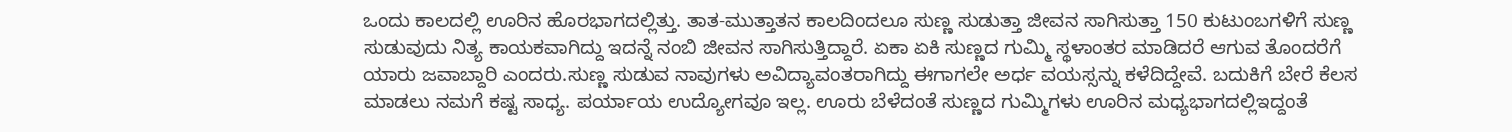ಒಂದು ಕಾಲದಲ್ಲಿ ಊರಿನ ಹೊರಭಾಗದಲ್ಲಿತ್ತು. ತಾತ-ಮುತ್ತಾತನ ಕಾಲದಿಂದಲೂ ಸುಣ್ಣ ಸುಡುತ್ತಾ ಜೀವನ ಸಾಗಿಸುತ್ತಾ 150 ಕುಟುಂಬಗಳಿಗೆ ಸುಣ್ಣ ಸುಡುವುದು ನಿತ್ಯ ಕಾಯಕವಾಗಿದ್ದು ಇದನ್ನೆ ನಂಬಿ ಜೀವನ ಸಾಗಿಸುತ್ತಿದ್ದಾರೆ. ಏಕಾ ಏಕಿ ಸುಣ್ಣದ ಗುಮ್ಮಿ ಸ್ಥಳಾಂತರ ಮಾಡಿದರೆ ಆಗುವ ತೊಂದರೆಗೆ ಯಾರು ಜವಾಬ್ದಾರಿ ಎಂದರು.ಸುಣ್ಣ ಸುಡುವ ನಾವುಗಳು ಅವಿದ್ಯಾವಂತರಾಗಿದ್ದು ಈಗಾಗಲೇ ಅರ್ಧ ವಯಸ್ಸನ್ನು ಕಳೆದಿದ್ದೇವೆ. ಬದುಕಿಗೆ ಬೇರೆ ಕೆಲಸ ಮಾಡಲು ನಮಗೆ ಕಷ್ಟ ಸಾಧ್ಯ. ಪರ್ಯಾಯ ಉದ್ಯೋಗವೂ ಇಲ್ಲ. ಊರು ಬೆಳೆದಂತೆ ಸುಣ್ಣದ ಗುಮ್ಮಿಗಳು ಊರಿನ ಮಧ್ಯಭಾಗದಲ್ಲಿಇದ್ದಂತೆ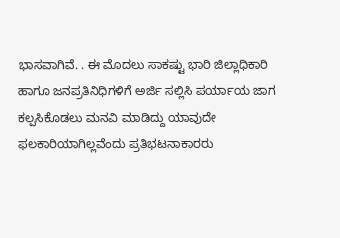ಭಾಸವಾಗಿವೆ. . ಈ ಮೊದಲು ಸಾಕಷ್ಟು ಭಾರಿ ಜಿಲ್ಲಾಧಿಕಾರಿ ಹಾಗೂ ಜನಪ್ರತಿನಿಧಿಗಳಿಗೆ ಅರ್ಜಿ ಸಲ್ಲಿಸಿ ಪರ್ಯಾಯ ಜಾಗ ಕಲ್ಪಸಿಕೊಡಲು ಮನವಿ ಮಾಡಿದ್ದು ಯಾವುದೇ ಫಲಕಾರಿಯಾಗಿಲ್ಲವೆಂದು ಪ್ರತಿಭಟನಾಕಾರರು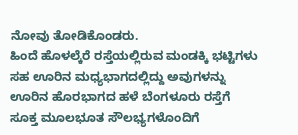ನೋವು ತೋಡಿಕೊಂಡರು.
ಹಿಂದೆ ಹೊಳಲ್ಕೆರೆ ರಸ್ತೆಯಲ್ಲಿರುವ ಮಂಡಕ್ಕಿ ಭಟ್ಟಿಗಳು ಸಹ ಊರಿನ ಮಧ್ಯಭಾಗದಲ್ಲಿದ್ದು ಅವುಗಳನ್ನು ಊರಿನ ಹೊರಭಾಗದ ಹಳೆ ಬೆಂಗಳೂರು ರಸ್ತೆಗೆ ಸೂಕ್ತ ಮೂಲಭೂತ ಸೌಲಭ್ಯಗಳೊಂದಿಗೆ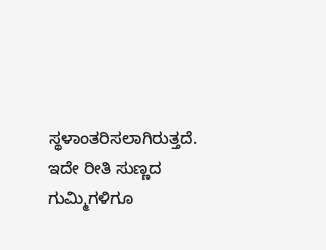ಸ್ಥಳಾಂತರಿಸಲಾಗಿರುತ್ತದೆ. ಇದೇ ರೀತಿ ಸುಣ್ಣದ ಗುಮ್ಮಿಗಳಿಗೂ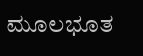ಮೂಲಭೂತ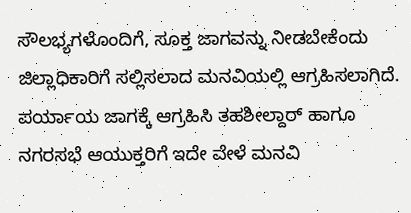ಸೌಲಭ್ಯಗಳೊಂದಿಗೆ, ಸೂಕ್ತ ಜಾಗವನ್ನು ನೀಡಬೇಕೆಂದು ಜಿಲ್ಲಾಧಿಕಾರಿಗೆ ಸಲ್ಲಿಸಲಾದ ಮನವಿಯಲ್ಲಿ ಆಗ್ರಹಿಸಲಾಗಿದೆ. ಪರ್ಯಾಯ ಜಾಗಕ್ಕೆ ಆಗ್ರಹಿಸಿ ತಹಶೀಲ್ದಾರ್ ಹಾಗೂ ನಗರಸಭೆ ಆಯುಕ್ತರಿಗೆ ಇದೇ ವೇಳೆ ಮನವಿ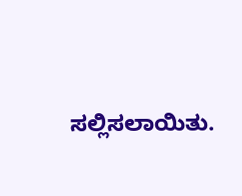ಸಲ್ಲಿಸಲಾಯಿತು.